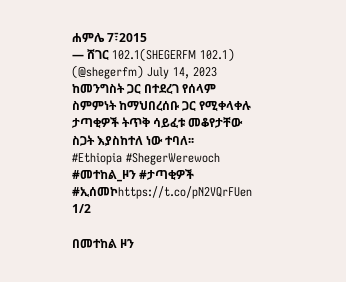ሐምሌ 7፣2015
— ሸገር 102.1(SHEGERFM 102.1) (@shegerfm) July 14, 2023
ከመንግስት ጋር በተደረገ የሰላም ስምምነት ከማህበረሰቡ ጋር የሚቀላቀሉ ታጣቂዎች ትጥቅ ሳይፈቱ መቆየታቸው ስጋት እያስከተለ ነው ተባለ፡፡
#Ethiopia #ShegerWerewoch #መተከል_ዞን #ታጣቂዎች #ኢሰመኮhttps://t.co/pN2VQrFUen
1/2

በመተከል ዞን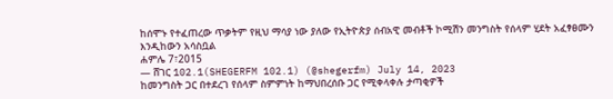ከሰሞኑ የተፈጠረው ጥቃትም የዚህ ማሳያ ነው ያለው የኢትዮጵያ ሰብአዊ መብቶች ኮሚሽን መንግስት የሰላም ሂደት አፈፃፀሙን እንዲከውን አሳስቧል
ሐምሌ 7፣2015
— ሸገር 102.1(SHEGERFM 102.1) (@shegerfm) July 14, 2023
ከመንግስት ጋር በተደረገ የሰላም ስምምነት ከማህበረሰቡ ጋር የሚቀላቀሉ ታጣቂዎች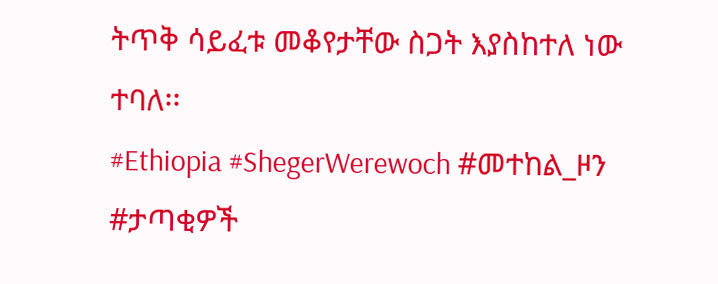ትጥቅ ሳይፈቱ መቆየታቸው ስጋት እያስከተለ ነው ተባለ፡፡
#Ethiopia #ShegerWerewoch #መተከል_ዞን #ታጣቂዎች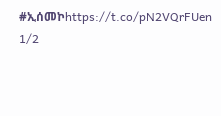#ኢሰመኮhttps://t.co/pN2VQrFUen
1/2